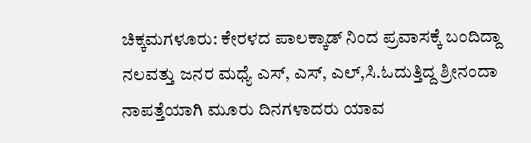ಚಿಕ್ಕಮಗಳೂರು: ಕೇರಳದ ಪಾಲಕ್ಕಾಡ್ ನಿಂದ ಪ್ರವಾಸಕ್ಕೆ ಬಂದಿದ್ದಾ ನಲವತ್ತು ಜನರ ಮಧ್ಯೆ ಎಸ್, ಎಸ್, ಎಲ್,ಸಿ.ಓದುತ್ತಿದ್ದ ಶ್ರೀನಂದಾ ನಾಪತ್ತೆಯಾಗಿ ಮೂರು ದಿನಗಳಾದರು ಯಾವ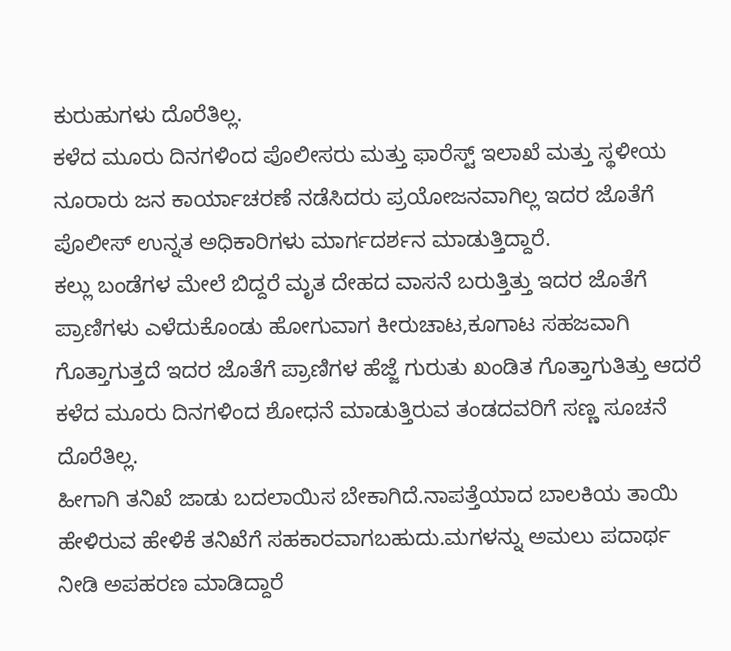ಕುರುಹುಗಳು ದೊರೆತಿಲ್ಲ.
ಕಳೆದ ಮೂರು ದಿನಗಳಿಂದ ಪೊಲೀಸರು ಮತ್ತು ಫಾರೆಸ್ಟ್ ಇಲಾಖೆ ಮತ್ತು ಸ್ಥಳೀಯ ನೂರಾರು ಜನ ಕಾರ್ಯಾಚರಣೆ ನಡೆಸಿದರು ಪ್ರಯೋಜನವಾಗಿಲ್ಲ ಇದರ ಜೊತೆಗೆ ಪೊಲೀಸ್ ಉನ್ನತ ಅಧಿಕಾರಿಗಳು ಮಾರ್ಗದರ್ಶನ ಮಾಡುತ್ತಿದ್ದಾರೆ.
ಕಲ್ಲು ಬಂಡೆಗಳ ಮೇಲೆ ಬಿದ್ದರೆ ಮೃತ ದೇಹದ ವಾಸನೆ ಬರುತ್ತಿತ್ತು ಇದರ ಜೊತೆಗೆ ಪ್ರಾಣಿಗಳು ಎಳೆದುಕೊಂಡು ಹೋಗುವಾಗ ಕೀರುಚಾಟ,ಕೂಗಾಟ ಸಹಜವಾಗಿ ಗೊತ್ತಾಗುತ್ತದೆ ಇದರ ಜೊತೆಗೆ ಪ್ರಾಣಿಗಳ ಹೆಜ್ಜೆ ಗುರುತು ಖಂಡಿತ ಗೊತ್ತಾಗುತಿತ್ತು ಆದರೆ ಕಳೆದ ಮೂರು ದಿನಗಳಿಂದ ಶೋಧನೆ ಮಾಡುತ್ತಿರುವ ತಂಡದವರಿಗೆ ಸಣ್ಣ ಸೂಚನೆ ದೊರೆತಿಲ್ಲ.
ಹೀಗಾಗಿ ತನಿಖೆ ಜಾಡು ಬದಲಾಯಿಸ ಬೇಕಾಗಿದೆ.ನಾಪತ್ತೆಯಾದ ಬಾಲಕಿಯ ತಾಯಿ ಹೇಳಿರುವ ಹೇಳಿಕೆ ತನಿಖೆಗೆ ಸಹಕಾರವಾಗಬಹುದು.ಮಗಳನ್ನು ಅಮಲು ಪದಾರ್ಥ ನೀಡಿ ಅಪಹರಣ ಮಾಡಿದ್ದಾರೆ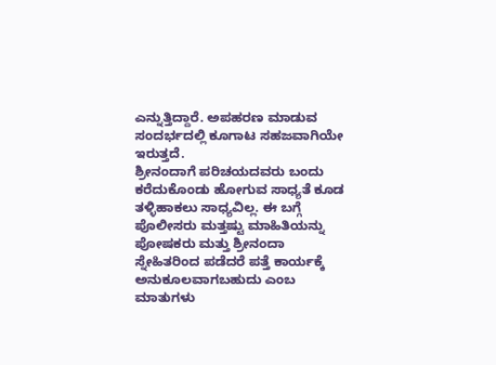ಎನ್ನುತ್ತಿದ್ದಾರೆ. ಅಪಹರಣ ಮಾಡುವ ಸಂದರ್ಭದಲ್ಲಿ ಕೂಗಾಟ ಸಹಜವಾಗಿಯೇ ಇರುತ್ತದೆ.
ಶ್ರೀನಂದಾಗೆ ಪರಿಚಯದವರು ಬಂದು ಕರೆದುಕೊಂಡು ಹೋಗುವ ಸಾಧ್ಯತೆ ಕೂಡ ತಳ್ಳಿಹಾಕಲು ಸಾಧ್ಯವಿಲ್ಲ. ಈ ಬಗ್ಗೆ ಪೊಲೀಸರು ಮತ್ತಷ್ಟು ಮಾಹಿತಿಯನ್ನು ಪೋಷಕರು ಮತ್ತು ಶ್ರೀನಂದಾ ಸ್ನೇಹಿತರಿಂದ ಪಡೆದರೆ ಪತ್ತೆ ಕಾರ್ಯಕ್ಕೆ ಅನುಕೂಲವಾಗಬಹುದು ಎಂಬ ಮಾತುಗಳು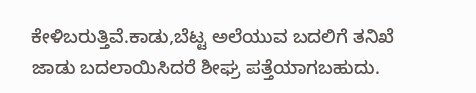ಕೇಳಿಬರುತ್ತಿವೆ.ಕಾಡು,ಬೆಟ್ಟ ಅಲೆಯುವ ಬದಲಿಗೆ ತನಿಖೆ ಜಾಡು ಬದಲಾಯಿಸಿದರೆ ಶೀಘ್ರ ಪತ್ತೆಯಾಗಬಹುದು.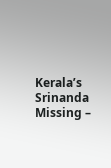Kerala’s Srinanda Missing –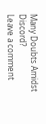Many Doubts Amidst Discord?
Leave a comment